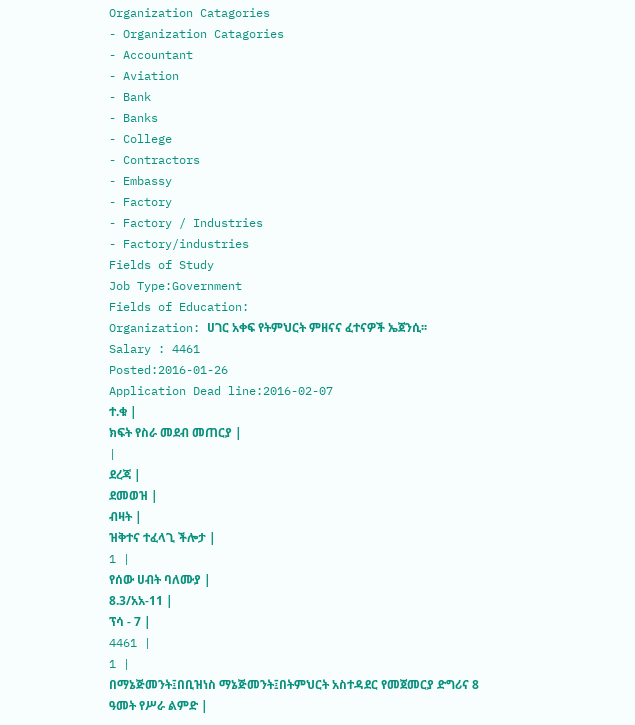Organization Catagories
- Organization Catagories
- Accountant
- Aviation
- Bank
- Banks
- College
- Contractors
- Embassy
- Factory
- Factory / Industries
- Factory/industries
Fields of Study
Job Type:Government
Fields of Education:
Organization: ሀገር አቀፍ የትምህርት ምዘናና ፈተናዎች ኤጀንሲ፡፡
Salary : 4461
Posted:2016-01-26
Application Dead line:2016-02-07
ተ.ቁ |
ክፍት የስራ መደብ መጠርያ |
|
ደረጃ |
ደመወዝ |
ብዛት |
ዝቅተና ተፈላጊ ችሎታ |
1 |
የሰው ሀብት ባለሙያ |
8.3/አአ-11 |
ፕሳ - 7 |
4461 |
1 |
በማኔጅመንት፤በቢዝነስ ማኔጅመንት፤በትምህርት አስተዳደር የመጀመርያ ድግሪና 8 ዓመት የሥራ ልምድ |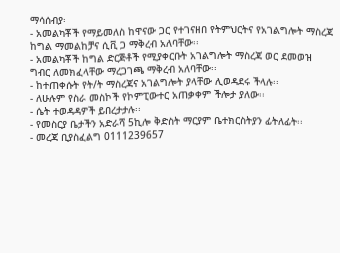ማሳሰብያ፡
- አመልካቾች የማይመለስ ከዋናው ጋር የተገናዘበ የትምህርትና የአገልግሎት ማስረጃ ከግል ማመልከቻና ሲቪ ጋ ማቅረብ አለባቸው፡፡
- አመልካቾች ከግል ድርጅቶች የሚያቀርቡት አገልግሎት ማስረጃ ወር ደመወዝ ግብር ለመክፈላቸው ማረጋገጫ ማቅረብ አለባቸው፡፡
- ከተጠቀሱት የት/ት ማስረጃና አገልግሎት ያላቸው ሊወዳደሩ ችላሉ፡፡
- ለሁሉም የስራ መስኮች የኮምፒውተር አጠቃቀም ችሎታ ያለው፡፡
- ሴት ተወዳዳዎች ይበረታታሉ፡፡
- የመስርያ ቤታችን አድራሻ 5ኪሎ ቅድስት ማርያም ቤተክርስትያን ፊትለፊት፡፡
- መረጃ ቢያስፈልግ 0111239657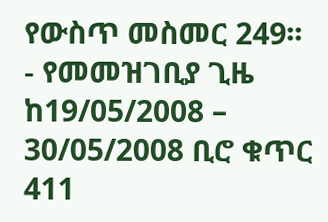የውስጥ መስመር 249፡፡
- የመመዝገቢያ ጊዜ ከ19/05/2008 – 30/05/2008 ቢሮ ቁጥር 411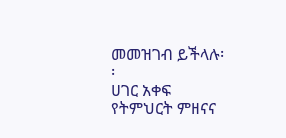መመዝገብ ይችላሉ፡፡
ሀገር አቀፍ የትምህርት ምዘናና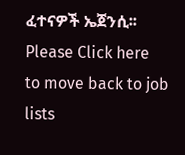ፈተናዎች ኤጀንሲ፡፡
Please Click here
to move back to job lists